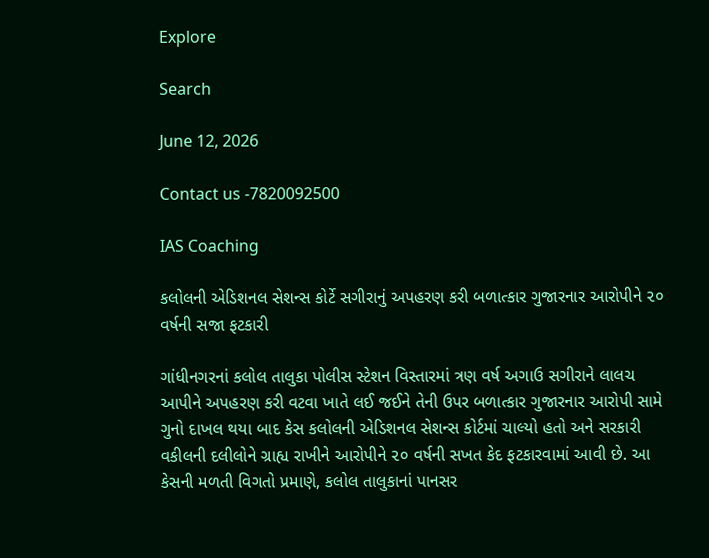Explore

Search

June 12, 2026

Contact us -7820092500

IAS Coaching

કલોલની એડિશનલ સેશન્સ કોર્ટે સગીરાનું અપહરણ કરી બળાત્કાર ગુજારનાર આરોપીને ૨૦ વર્ષની સજા ફટકારી

ગાંધીનગરનાં કલોલ તાલુકા પોલીસ સ્ટેશન વિસ્તારમાં ત્રણ વર્ષ અગાઉ સગીરાને લાલચ આપીને અપહરણ કરી વટવા ખાતે લઈ જઈને તેની ઉપર બળાત્કાર ગુજારનાર આરોપી સામે ગુનો દાખલ થયા બાદ કેસ કલોલની એડિશનલ સેશન્સ કોર્ટમાં ચાલ્યો હતો અને સરકારી વકીલની દલીલોને ગ્રાહ્ય રાખીને આરોપીને ૨૦ વર્ષની સખત કેદ ફટકારવામાં આવી છે. આ કેસની મળતી વિગતો પ્રમાણે, કલોલ તાલુકાનાં પાનસર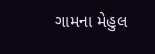ગામના મેહુલ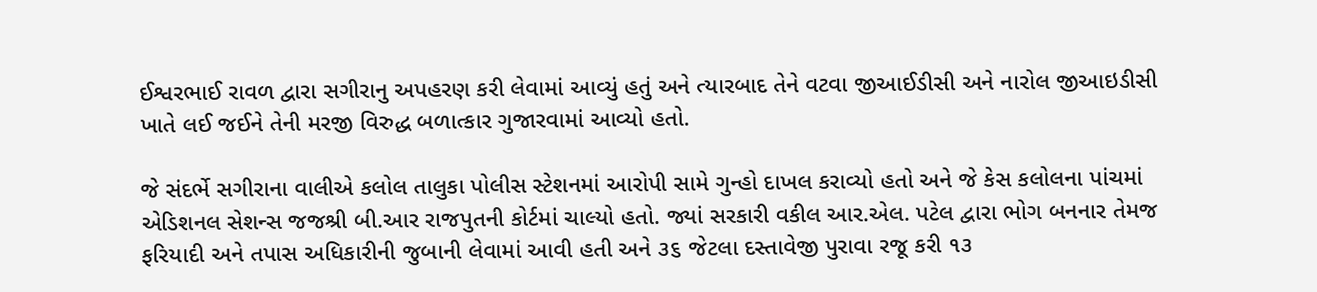ઈશ્વરભાઈ રાવળ દ્વારા સગીરાનુ અપહરણ કરી લેવામાં આવ્યું હતું અને ત્યારબાદ તેને વટવા જીઆઈડીસી અને નારોલ જીઆઇડીસી ખાતે લઈ જઈને તેની મરજી વિરુદ્ધ બળાત્કાર ગુજારવામાં આવ્યો હતો.

જે સંદર્ભે સગીરાના વાલીએ કલોલ તાલુકા પોલીસ સ્ટેશનમાં આરોપી સામે ગુન્હો દાખલ કરાવ્યો હતો અને જે કેસ કલોલના પાંચમાં એડિશનલ સેશન્સ જજશ્રી બી.આર રાજપુતની કોર્ટમાં ચાલ્યો હતો. જ્યાં સરકારી વકીલ આર.એલ. પટેલ દ્વારા ભોગ બનનાર તેમજ ફરિયાદી અને તપાસ અધિકારીની જુબાની લેવામાં આવી હતી અને ૩૬ જેટલા દસ્તાવેજી પુરાવા રજૂ કરી ૧૩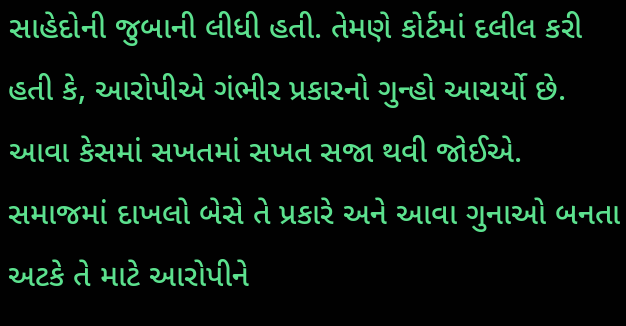સાહેદોની જુબાની લીધી હતી. તેમણે કોર્ટમાં દલીલ કરી હતી કે, આરોપીએ ગંભીર પ્રકારનો ગુન્હો આચર્યો છે. આવા કેસમાં સખતમાં સખત સજા થવી જોઈએ. સમાજમાં દાખલો બેસે તે પ્રકારે અને આવા ગુનાઓ બનતા અટકે તે માટે આરોપીને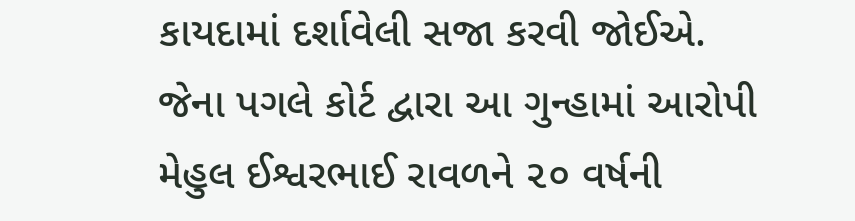કાયદામાં દર્શાવેલી સજા કરવી જોઈએ. જેના પગલે કોર્ટ દ્વારા આ ગુન્હામાં આરોપી મેહુલ ઈશ્વરભાઈ રાવળને ૨૦ વર્ષની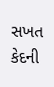સખત કેદની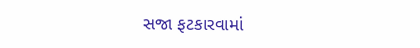સજા ફટકારવામાં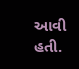આવી હતી.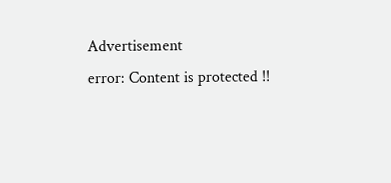Advertisement
error: Content is protected !!